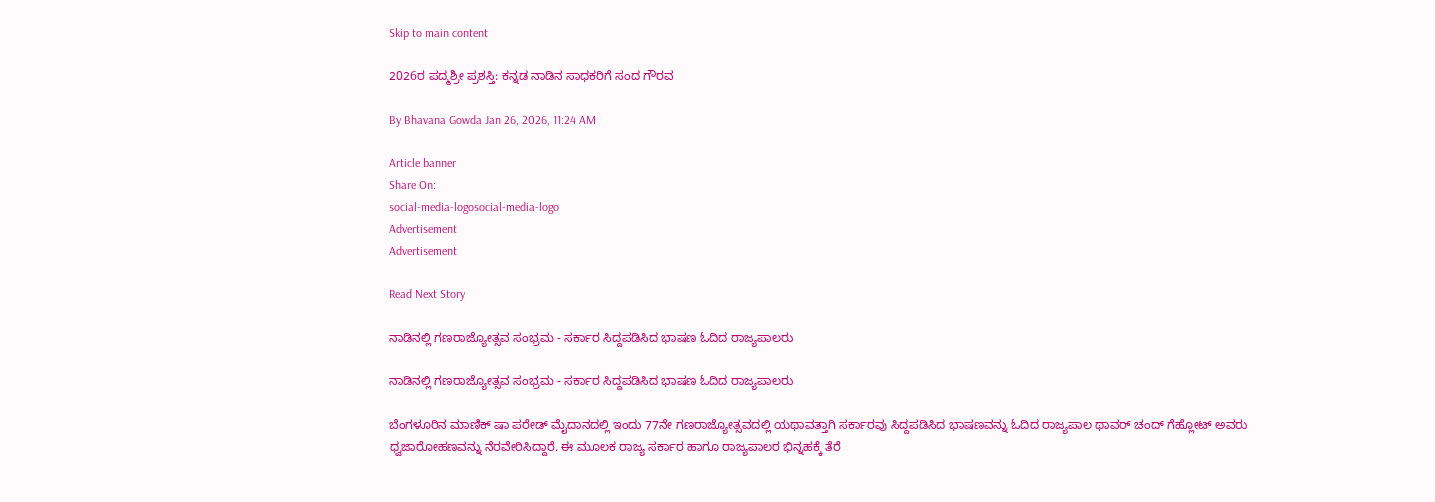Skip to main content

2026ರ ಪದ್ಮಶ್ರೀ ಪ್ರಶಸ್ತಿ: ಕನ್ನಡ ನಾಡಿನ ಸಾಧಕರಿಗೆ ಸಂದ ಗೌರವ

By Bhavana Gowda Jan 26, 2026, 11:24 AM

Article banner
Share On:
social-media-logosocial-media-logo
Advertisement
Advertisement

Read Next Story

ನಾಡಿನಲ್ಲಿ ಗಣರಾಜ್ಯೋತ್ಸವ ಸಂಭ್ರಮ - ಸರ್ಕಾರ ಸಿದ್ದಪಡಿಸಿದ ಭಾಷಣ ಓದಿದ ರಾಜ್ಯಪಾಲರು

ನಾಡಿನಲ್ಲಿ ಗಣರಾಜ್ಯೋತ್ಸವ ಸಂಭ್ರಮ - ಸರ್ಕಾರ ಸಿದ್ದಪಡಿಸಿದ ಭಾಷಣ ಓದಿದ ರಾಜ್ಯಪಾಲರು

ಬೆಂಗಳೂರಿನ ಮಾಣಿಕ್‌ ಷಾ ಪರೇಡ್‌ ಮೈದಾನದಲ್ಲಿ ಇಂದು 77ನೇ ಗಣರಾಜ್ಯೋತ್ಸವದಲ್ಲಿ ಯಥಾವತ್ತಾಗಿ ಸರ್ಕಾರವು ಸಿದ್ದಪಡಿಸಿದ ಭಾಷಣವನ್ನು ಓದಿದ ರಾಜ್ಯಪಾಲ ಥಾವರ್‌ ಚಂದ್‌ ಗೆಹ್ಲೋಟ್‌ ಅವರು ಧ್ವಜಾರೋಹಣವನ್ನು ನೆರವೇರಿಸಿದ್ದಾರೆ. ಈ ಮೂಲಕ ರಾಜ್ಯ ಸರ್ಕಾರ ಹಾಗೂ ರಾಜ್ಯಪಾಲರ ಭಿನ್ನಹಕ್ಕೆ ತೆರೆ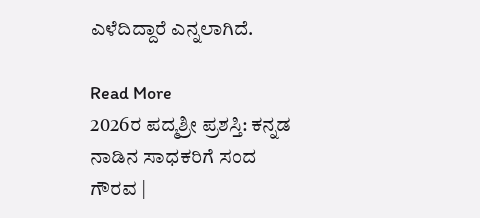ಎಳೆದಿದ್ದಾರೆ ಎನ್ನಲಾಗಿದೆ.

Read More
2026ರ ಪದ್ಮಶ್ರೀ ಪ್ರಶಸ್ತಿ: ಕನ್ನಡ ನಾಡಿನ ಸಾಧಕರಿಗೆ ಸಂದ ಗೌರವ |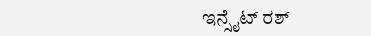ಇನ್ಸೈಟ್ ರಶ್